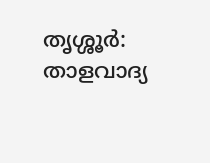തൃശ്ശൂർ: താളവാദ്യ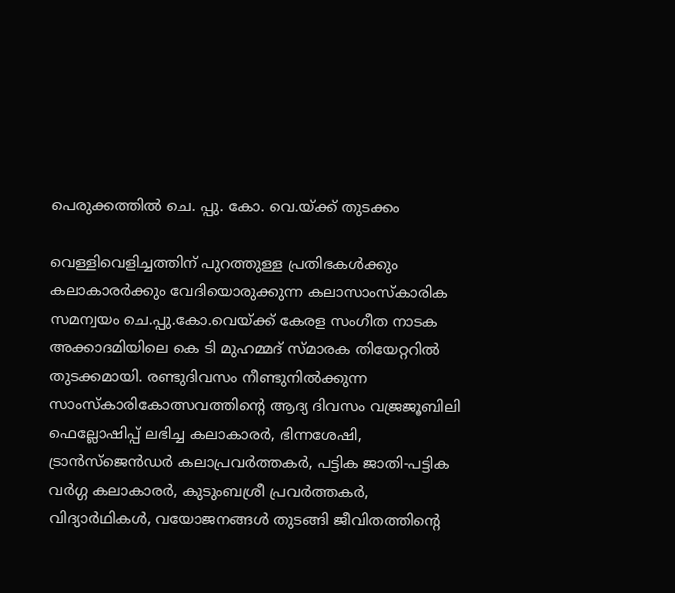പെരുക്കത്തില്‍ ചെ. പ്പു. കോ. വെ.യ്ക്ക് തുടക്കം

വെള്ളിവെളിച്ചത്തിന് പുറത്തുള്ള പ്രതിഭകള്‍ക്കും കലാകാരര്‍ക്കും വേദിയൊരുക്കുന്ന കലാസാംസ്‌കാരിക സമന്വയം ചെ.പ്പു.കോ.വെയ്ക്ക് കേരള സംഗീത നാടക അക്കാദമിയിലെ കെ ടി മുഹമ്മദ് സ്മാരക തിയേറ്ററില്‍ തുടക്കമായി. രണ്ടുദിവസം നീണ്ടുനില്‍ക്കുന്ന സാംസ്‌കാരികോത്സവത്തിന്റെ ആദ്യ ദിവസം വജ്രജൂബിലി ഫെല്ലോഷിപ്പ് ലഭിച്ച കലാകാരര്‍, ഭിന്നശേഷി, ട്രാന്‍സ്‌ജെന്‍ഡര്‍ കലാപ്രവര്‍ത്തകര്‍, പട്ടിക ജാതി-പട്ടിക വര്‍ഗ്ഗ കലാകാരര്‍, കുടുംബശ്രീ പ്രവര്‍ത്തകര്‍, വിദ്യാര്‍ഥികള്‍, വയോജനങ്ങള്‍ തുടങ്ങി ജീവിതത്തിന്റെ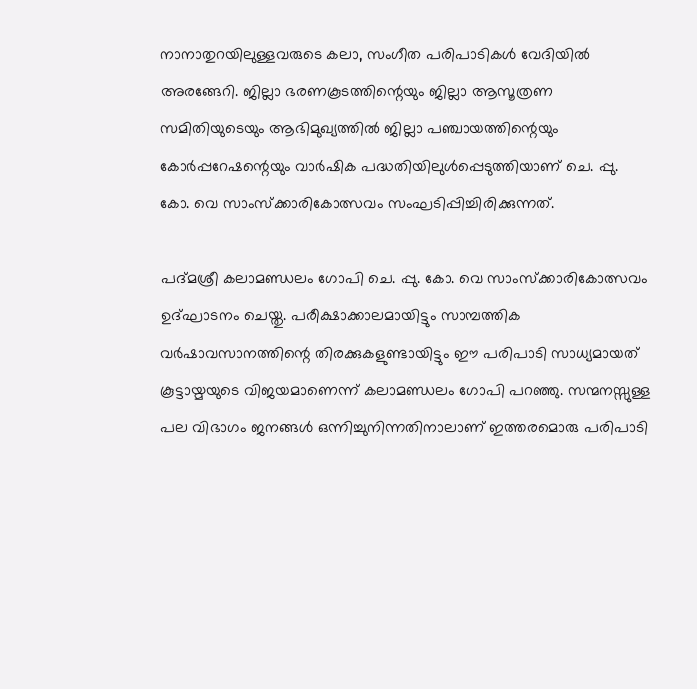നാനാതുറയിലുള്ളവരുടെ കലാ, സംഗീത പരിപാടികള്‍ വേദിയില്‍ അരങ്ങേറി. ജില്ലാ ഭരണകൂടത്തിന്റെയും ജില്ലാ ആസൂത്രണ സമിതിയുടെയും ആഭിമുഖ്യത്തില്‍ ജില്ലാ പഞ്ചായത്തിന്റെയും കോര്‍പ്പറേഷന്റെയും വാര്‍ഷിക പദ്ധതിയിലുള്‍പ്പെടുത്തിയാണ് ചെ. പ്പു. കോ. വെ സാംസ്‌ക്കാരികോത്സവം സംഘടിപ്പിച്ചിരിക്കുന്നത്.

പദ്മശ്രീ കലാമണ്ഡലം ഗോപി ചെ. പ്പു. കോ. വെ സാംസ്‌ക്കാരികോത്സവം ഉദ്ഘാടനം ചെയ്തു. പരീക്ഷാക്കാലമായിട്ടും സാമ്പത്തിക വര്‍ഷാവസാനത്തിന്റെ തിരക്കുകളുണ്ടായിട്ടും ഈ പരിപാടി സാധ്യമായത് കൂട്ടായ്മയുടെ വിജയമാണെന്ന് കലാമണ്ഡലം ഗോപി പറഞ്ഞു. സന്മനസ്സുള്ള പല വിഭാഗം ജനങ്ങള്‍ ഒന്നിച്ചുനിന്നതിനാലാണ് ഇത്തരമൊരു പരിപാടി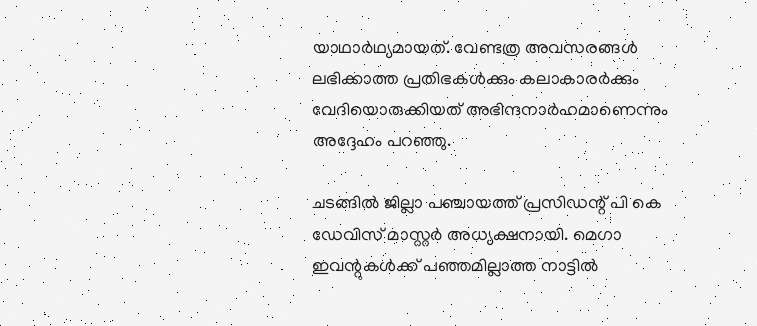യാഥാര്‍ഥ്യമായത്. വേണ്ടത്ര അവസരങ്ങള്‍ ലഭിക്കാത്ത പ്രതിഭകള്‍ക്കും കലാകാരര്‍ക്കും വേദിയൊരുക്കിയത് അഭിന്ദനാര്‍ഹമാണെന്നും അദ്ദേഹം പറഞ്ഞു.

ചടങ്ങില്‍ ജില്ലാ പഞ്ചായത്ത് പ്രസിഡന്റ് പി കെ ഡേവിസ് മാസ്റ്റര്‍ അധ്യക്ഷനായി. മെഗാ ഇവന്റുകള്‍ക്ക് പഞ്ഞമില്ലാത്ത നാട്ടില്‍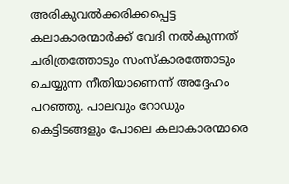അരികുവല്‍ക്കരിക്കപ്പെട്ട കലാകാരന്മാര്‍ക്ക് വേദി നല്‍കുന്നത് ചരിത്രത്തോടും സംസ്‌കാരത്തോടും ചെയ്യുന്ന നീതിയാണെന്ന് അദ്ദേഹം പറഞ്ഞു. പാലവും റോഡും കെട്ടിടങ്ങളും പോലെ കലാകാരന്മാരെ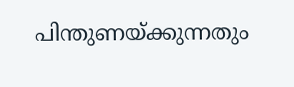പിന്തുണയ്ക്കുന്നതും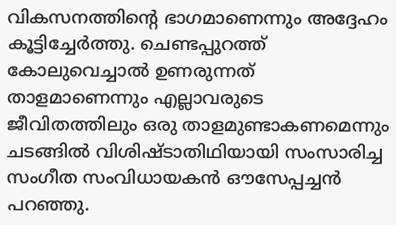വികസനത്തിന്റെ ഭാഗമാണെന്നും അദ്ദേഹം കൂട്ടിച്ചേര്‍ത്തു. ചെണ്ടപ്പുറത്ത് കോലുവെച്ചാല്‍ ഉണരുന്നത് താളമാണെന്നും എല്ലാവരുടെ ജീവിതത്തിലും ഒരു താളമുണ്ടാകണമെന്നും ചടങ്ങില്‍ വിശിഷ്ടാതിഥിയായി സംസാരിച്ച സംഗീത സംവിധായകന്‍ ഔസേപ്പച്ചന്‍ പറഞ്ഞു.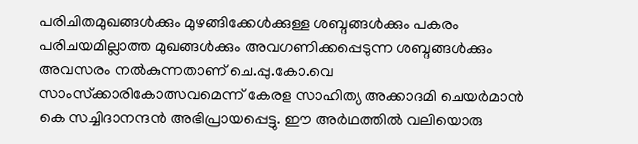പരിചിതമുഖങ്ങള്‍ക്കും മുഴങ്ങിക്കേള്‍ക്കുള്ള ശബ്ദങ്ങള്‍ക്കും പകരം പരിചയമില്ലാത്ത മുഖങ്ങള്‍ക്കും അവഗണിക്കപ്പെടുന്ന ശബ്ദങ്ങള്‍ക്കും അവസരം നല്‍കുന്നതാണ് ചെ.പ്പു.കോ.വെ സാംസ്‌ക്കാരികോത്സവമെന്ന് കേരള സാഹിത്യ അക്കാദമി ചെയര്‍മാന്‍ കെ സച്ചിദാനന്ദന്‍ അഭിപ്രായപ്പെട്ടു. ഈ അര്‍ഥത്തില്‍ വലിയൊരു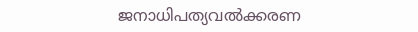ജനാധിപത്യവല്‍ക്കരണ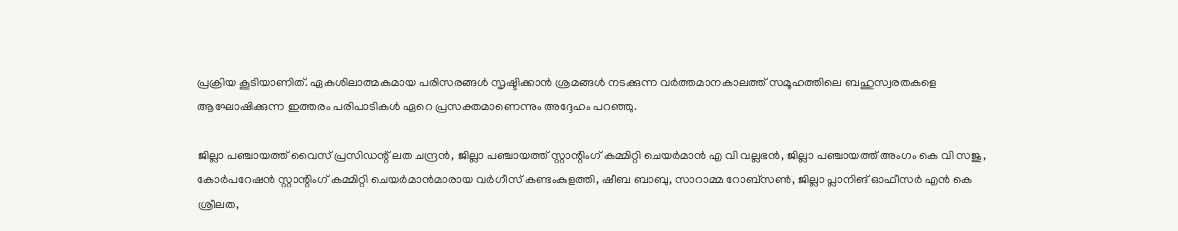പ്രക്രിയ കൂടിയാണിത്. ഏകശിലാത്മകമായ പരിസരങ്ങള്‍ സൃഷ്ടിക്കാന്‍ ശ്രമങ്ങള്‍ നടക്കുന്ന വര്‍ത്തമാനകാലത്ത് സമൂഹത്തിലെ ബഹുസ്വരതകളെ ആഘോഷിക്കുന്ന ഇത്തരം പരിപാടികള്‍ ഏറെ പ്രസക്തമാണെന്നും അദ്ദേഹം പറഞ്ഞു.

ജില്ലാ പഞ്ചായത്ത് വൈസ് പ്രസിഡന്റ് ലത ചന്ദ്രന്‍, ജില്ലാ പഞ്ചായത്ത് സ്റ്റാന്റിംഗ് കമ്മിറ്റി ചെയര്‍മാന്‍ എ വി വല്ലഭന്‍, ജില്ലാ പഞ്ചായത്ത് അംഗം കെ വി സജു, കോര്‍പറേഷന്‍ സ്റ്റാന്റിംഗ് കമ്മിറ്റി ചെയര്‍മാന്‍മാരായ വര്‍ഗീസ് കണ്ടംകുളത്തി, ഷീബ ബാബു, സാറാമ്മ റോബ്‌സണ്‍, ജില്ലാ പ്ലാനിങ് ഓഫീസര്‍ എന്‍ കെ ശ്രീലത,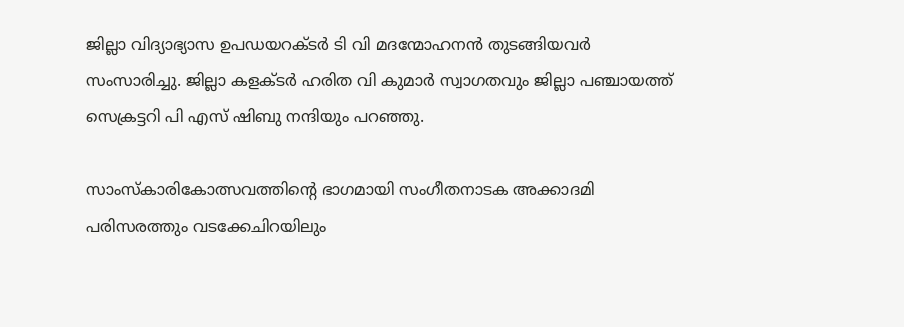ജില്ലാ വിദ്യാഭ്യാസ ഉപഡയറക്ടര്‍ ടി വി മദന്മോഹനന്‍ തുടങ്ങിയവര്‍ സംസാരിച്ചു. ജില്ലാ കളക്ടര്‍ ഹരിത വി കുമാര്‍ സ്വാഗതവും ജില്ലാ പഞ്ചായത്ത് സെക്രട്ടറി പി എസ് ഷിബു നന്ദിയും പറഞ്ഞു.

സാംസ്‌കാരികോത്സവത്തിന്റെ ഭാഗമായി സംഗീതനാടക അക്കാദമി പരിസരത്തും വടക്കേചിറയിലും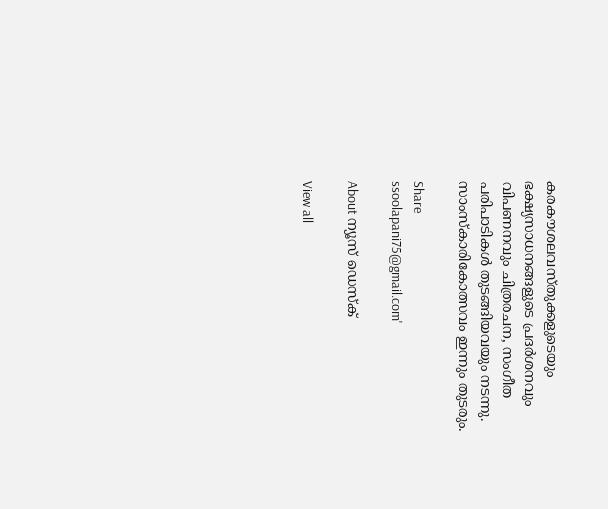കരകൗശലവസ്തുക്കളുടെയും ഭക്ഷ്യസാധനങ്ങളുടെ പ്രദര്‍ശനവും വിപണനവും ചിത്രരചന, സംഗീത പരിപാടികള്‍ തുടങ്ങിയവയും നടന്നു. സാംസ്‌കാരികോത്സവം ഇന്നും തുടരും.

Share
ssoolapani75@gmail.com'

About ന്യൂസ് ഡെസ്ക്

View all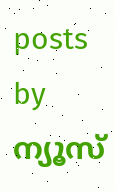posts by ന്യൂസ്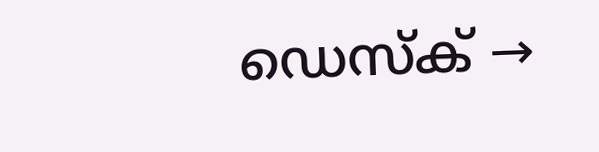ഡെസ്ക് →